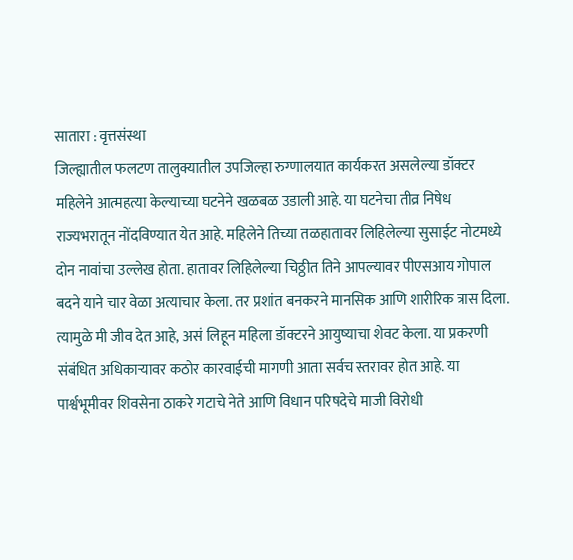सातारा : वृत्तसंस्था
जिल्ह्यातील फलटण तालुक्यातील उपजिल्हा रुग्णालयात कार्यकरत असलेल्या डॉक्टर महिलेने आत्महत्या केल्याच्या घटनेने खळबळ उडाली आहे. या घटनेचा तीव्र निषेध राज्यभरातून नोंदविण्यात येत आहे. महिलेने तिच्या तळहातावर लिहिलेल्या सुसाईट नोटमध्ये दोन नावांचा उल्लेख होता. हातावर लिहिलेल्या चिठ्ठीत तिने आपल्यावर पीएसआय गोपाल बदने याने चार वेळा अत्याचार केला. तर प्रशांत बनकरने मानसिक आणि शारीरिक त्रास दिला. त्यामुळे मी जीव देत आहे, असं लिहून महिला डॉक्टरने आयुष्याचा शेवट केला. या प्रकरणी संबंधित अधिकाऱ्यावर कठोर कारवाईची मागणी आता सर्वच स्तरावर होत आहे. या पार्श्वभूमीवर शिवसेना ठाकरे गटाचे नेते आणि विधान परिषदेचे माजी विरोधी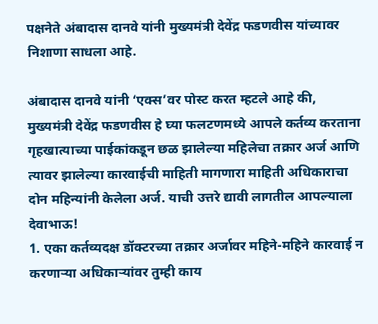पक्षनेते अंबादास दानवे यांनी मुख्यमंत्री देवेंद्र फडणवीस यांच्यावर निशाणा साधला आहे.

अंबादास दानवे यांनी ‘एक्स’वर पोस्ट करत म्हटले आहे की, मुख्यमंत्री देवेंद्र फडणवीस हे घ्या फलटणमध्ये आपले कर्तव्य करताना गृहखात्याच्या पाईकांकडून छळ झालेल्या महिलेचा तक्रार अर्ज आणि त्यावर झालेल्या कारवाईची माहिती मागणारा माहिती अधिकाराचा दोन महिन्यांनी केलेला अर्ज. याची उत्तरे द्यावी लागतील आपल्याला देवाभाऊ!
1. एका कर्तव्यदक्ष डॉक्टरच्या तक्रार अर्जावर महिने-महिने कारवाई न करणाऱ्या अधिकाऱ्यांवर तुम्ही काय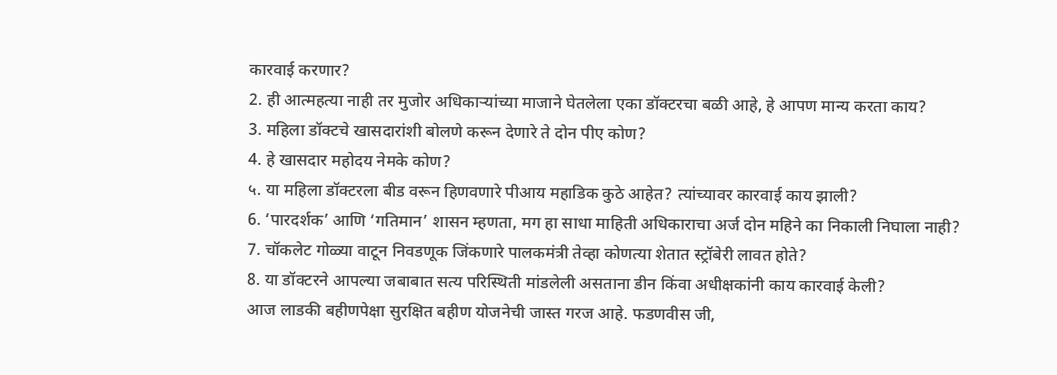कारवाई करणार?
2. ही आत्महत्या नाही तर मुजोर अधिकाऱ्यांच्या माजाने घेतलेला एका डॉक्टरचा बळी आहे, हे आपण मान्य करता काय?
3. महिला डॉक्टचे खासदारांशी बोलणे करून देणारे ते दोन पीए कोण?
4. हे खासदार महोदय नेमके कोण?
५. या महिला डॉक्टरला बीड वरून हिणवणारे पीआय महाडिक कुठे आहेत? त्यांच्यावर कारवाई काय झाली?
6. ‘पारदर्शक’ आणि ‘गतिमान’ शासन म्हणता, मग हा साधा माहिती अधिकाराचा अर्ज दोन महिने का निकाली निघाला नाही?
7. चॉकलेट गोळ्या वाटून निवडणूक जिंकणारे पालकमंत्री तेव्हा कोणत्या शेतात स्ट्रॉबेरी लावत होते?
8. या डॉक्टरने आपल्या जबाबात सत्य परिस्थिती मांडलेली असताना डीन किंवा अधीक्षकांनी काय कारवाई केली?
आज लाडकी बहीणपेक्षा सुरक्षित बहीण योजनेची जास्त गरज आहे. फडणवीस जी,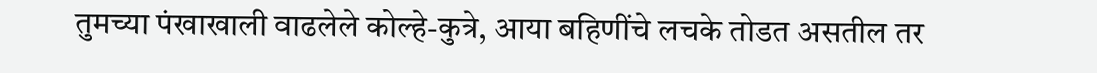तुमच्या पंखाखाली वाढलेले कोल्हे-कुत्रे, आया बहिणींचे लचके तोडत असतील तर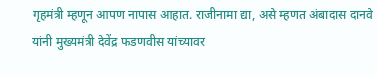गृहमंत्री म्हणून आपण नापास आहात. राजीनामा द्या, असे म्हणत अंबादास दानवे यांनी मुख्यमंत्री देवेंद्र फडणवीस यांच्यावर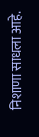निशाणा साधला आहे.